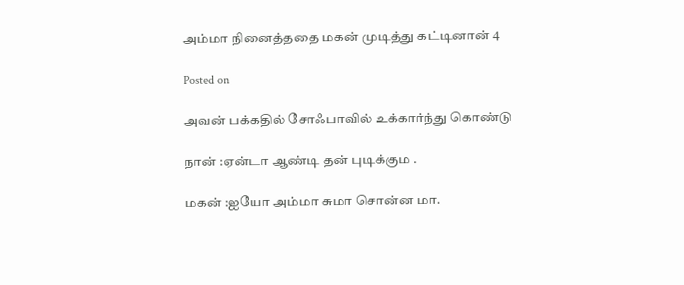அம்மா நினைத்ததை மகன் முடித்து கட்டினான் 4

Posted on

அவன் பக்கதில் சோஃபாவில் உக்கார்ந்து கொண்டு

நான் :ஏன்டா ஆண்டி தன் புடிக்கும .

மகன் :ஐயோ அம்மா சுமா சொன்ன மா.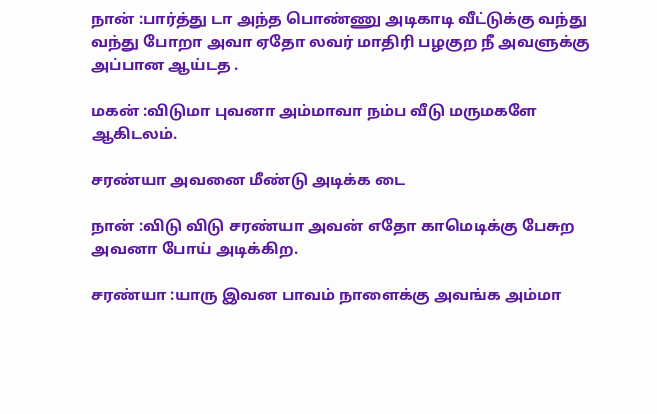நான் :பார்த்து டா அந்த பொண்ணு அடிகாடி வீட்டுக்கு வந்து வந்து போறா அவா ஏதோ லவர் மாதிரி பழகுற நீ அவளுக்கு அப்பான ஆய்டத .

மகன் :விடுமா புவனா அம்மாவா நம்ப வீடு மருமகளே ஆகிடலம்.

சரண்யா அவனை மீண்டு அடிக்க டை

நான் :விடு விடு சரண்யா அவன் எதோ காமெடிக்கு பேசுற அவனா போய் அடிக்கிற.

சரண்யா :யாரு இவன பாவம் நாளைக்கு அவங்க அம்மா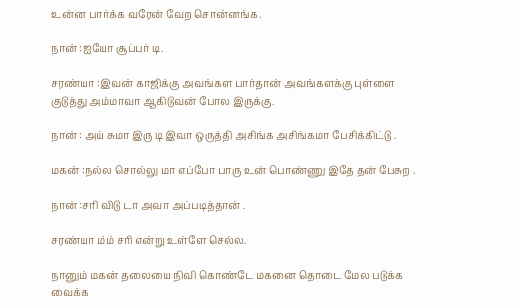உன்ன பார்க்க வரேன் வேற சொன்னங்க.

நான் :ஐயோ சூப்பர் டி.

சரண்யா :இவன் காஜிக்கு அவங்கள பார்தான் அவங்களக்கு புள்ளை குடுத்து அம்மாவா ஆகிடுவன் போல இருக்கு.

நான் : அய் சுமா இரு டி இவா ஒருத்தி அசிங்க அசிங்கமா பேசிக்கிட்டு .

மகன் :நல்ல சொல்லு மா எப்போ பாரு உன் பொண்ணு இதே தன் பேசுற .

நான் :சரி விடு டா அவா அப்படித்தான் .

சரண்யா ம்ம் சரி என்று உள்ளே செல்ல.

நானும் மகன் தலையை நிவி கொண்டே மகனை தொடை மேல படுக்க வைக்க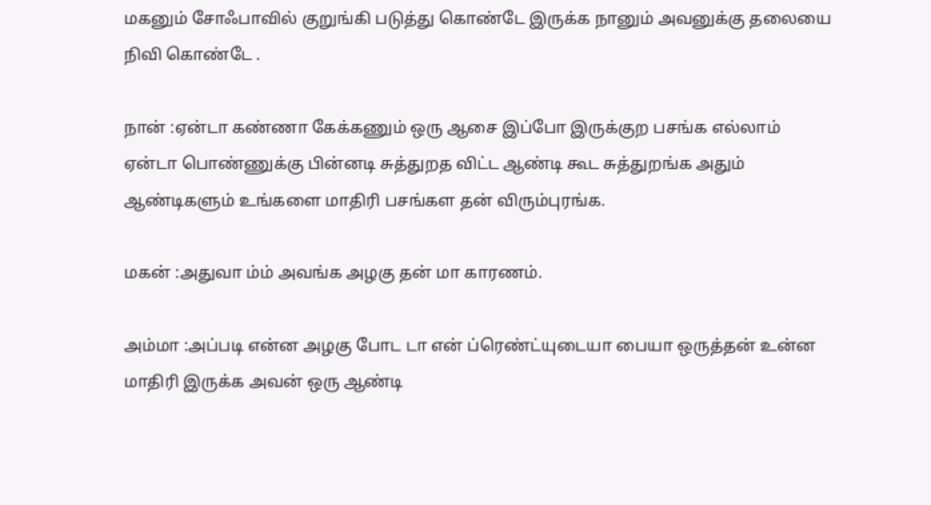மகனும் சோஃபாவில் குறுங்கி படுத்து கொண்டே இருக்க நானும் அவனுக்கு தலையை நிவி கொண்டே .

நான் :ஏன்டா கண்ணா கேக்கணும் ஒரு ஆசை இப்போ இருக்குற பசங்க எல்லாம் ஏன்டா பொண்ணுக்கு பின்னடி சுத்துறத விட்ட ஆண்டி கூட சுத்துறங்க அதும் ஆண்டிகளும் உங்களை மாதிரி பசங்கள தன் விரும்புரங்க.

மகன் :அதுவா ம்ம் அவங்க அழகு தன் மா காரணம்.

அம்மா :அப்படி என்ன அழகு போட டா என் ப்ரெண்ட்யுடையா பையா ஒருத்தன் உன்ன மாதிரி இருக்க அவன் ஒரு ஆண்டி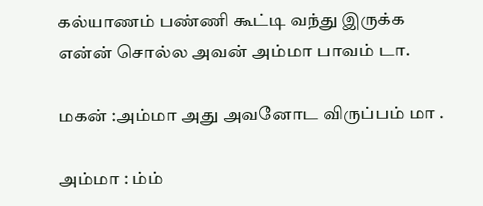கல்யாணம் பண்ணி கூட்டி வந்து இருக்க என்ன் சொல்ல அவன் அம்மா பாவம் டா.

மகன் :அம்மா அது அவனோட விருப்பம் மா .

அம்மா : ம்ம்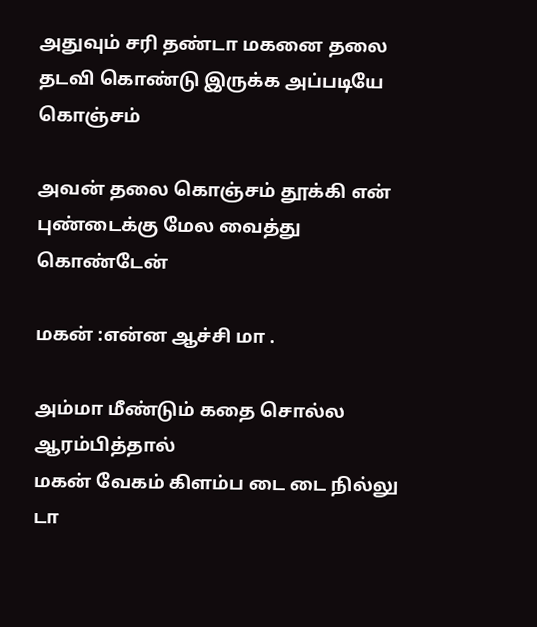அதுவும் சரி தண்டா மகனை தலை தடவி கொண்டு இருக்க அப்படியே கொஞ்சம்

அவன் தலை கொஞ்சம் தூக்கி என் புண்டைக்கு மேல வைத்து கொண்டேன்

மகன் :என்ன ஆச்சி மா .

அம்மா மீண்டும் கதை சொல்ல ஆரம்பித்தால்
மகன் வேகம் கிளம்ப டை டை நில்லு டா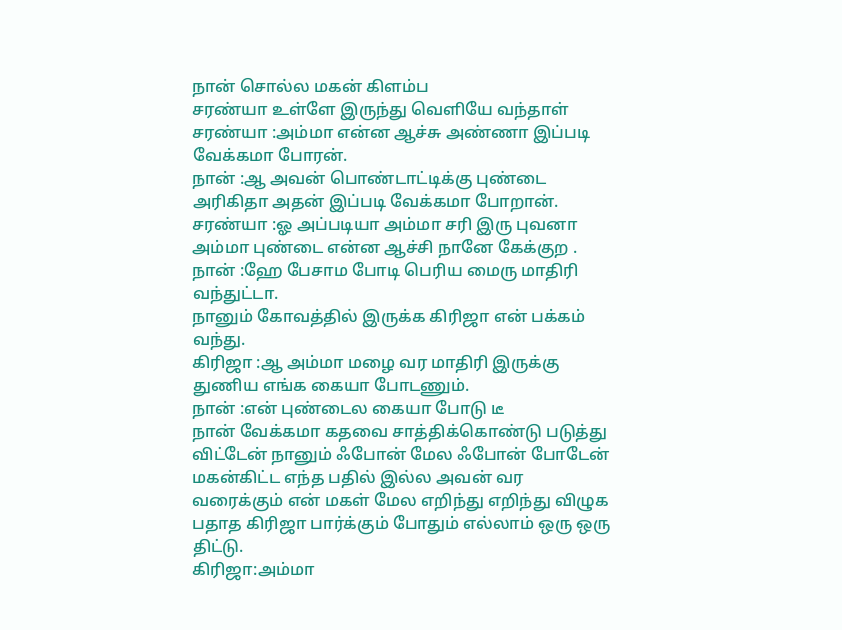நான் சொல்ல மகன் கிளம்ப
சரண்யா உள்ளே இருந்து வெளியே வந்தாள்
சரண்யா :அம்மா என்ன ஆச்சு அண்ணா இப்படி வேக்கமா போரன்.
நான் :ஆ அவன் பொண்டாட்டிக்கு புண்டை அரிகிதா அதன் இப்படி வேக்கமா போறான்.
சரண்யா :ஓ அப்படியா அம்மா சரி இரு புவனா அம்மா புண்டை என்ன ஆச்சி நானே கேக்குற .
நான் :ஹே பேசாம போடி பெரிய மைரு மாதிரி வந்துட்டா.
நானும் கோவத்தில் இருக்க கிரிஜா என் பக்கம் வந்து.
கிரிஜா :ஆ அம்மா மழை வர மாதிரி இருக்கு துணிய எங்க கையா போடணும்.
நான் :என் புண்டைல கையா போடு டீ
நான் வேக்கமா கதவை சாத்திக்கொண்டு படுத்து விட்டேன் நானும் ஃபோன் மேல ஃபோன் போடேன் மகன்கிட்ட எந்த பதில் இல்ல அவன் வர வரைக்கும் என் மகள் மேல எறிந்து எறிந்து விழுக பதாத கிரிஜா பார்க்கும் போதும் எல்லாம் ஒரு ஒரு திட்டு.
கிரிஜா:அம்மா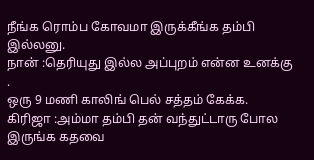நீங்க ரொம்ப கோவமா இருக்கீங்க தம்பி இல்லனு.
நான் :தெரியுது இல்ல அப்புறம் என்ன உனக்கு .
ஒரு 9 மணி காலிங் பெல் சத்தம் கேக்க.
கிரிஜா :அம்மா தம்பி தன் வந்துட்டாரு போல இருங்க கதவை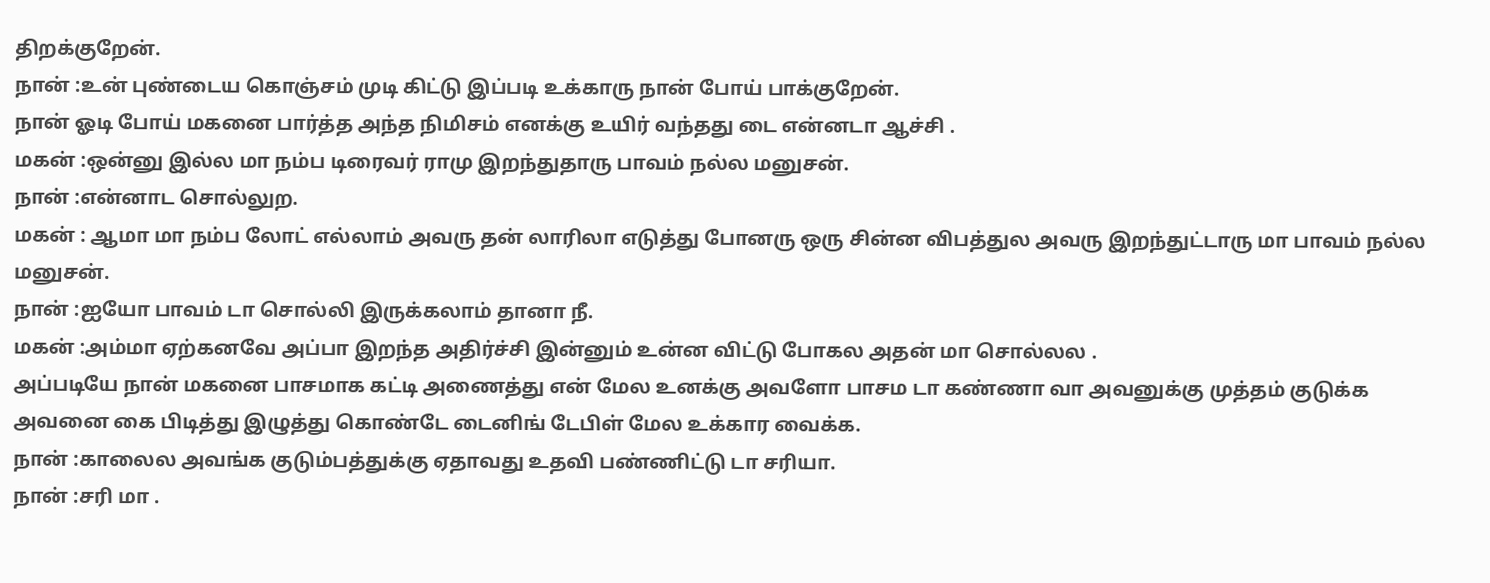திறக்குறேன்.
நான் :உன் புண்டைய கொஞ்சம் முடி கிட்டு இப்படி உக்காரு நான் போய் பாக்குறேன்.
நான் ஓடி போய் மகனை பார்த்த அந்த நிமிசம் எனக்கு உயிர் வந்தது டை என்னடா ஆச்சி .
மகன் :ஒன்னு இல்ல மா நம்ப டிரைவர் ராமு இறந்துதாரு பாவம் நல்ல மனுசன்.
நான் :என்னாட சொல்லுற.
மகன் : ஆமா மா நம்ப லோட் எல்லாம் அவரு தன் லாரிலா எடுத்து போனரு ஒரு சின்ன விபத்துல அவரு இறந்துட்டாரு மா பாவம் நல்ல மனுசன்.
நான் :ஐயோ பாவம் டா சொல்லி இருக்கலாம் தானா நீ.
மகன் :அம்மா ஏற்கனவே அப்பா இறந்த அதிர்ச்சி இன்னும் உன்ன விட்டு போகல அதன் மா சொல்லல .
அப்படியே நான் மகனை பாசமாக கட்டி அணைத்து என் மேல உனக்கு அவளோ பாசம டா கண்ணா வா அவனுக்கு முத்தம் குடுக்க அவனை கை பிடித்து இழுத்து கொண்டே டைனிங் டேபிள் மேல உக்கார வைக்க.
நான் :காலைல அவங்க குடும்பத்துக்கு ஏதாவது உதவி பண்ணிட்டு டா சரியா.
நான் :சரி மா .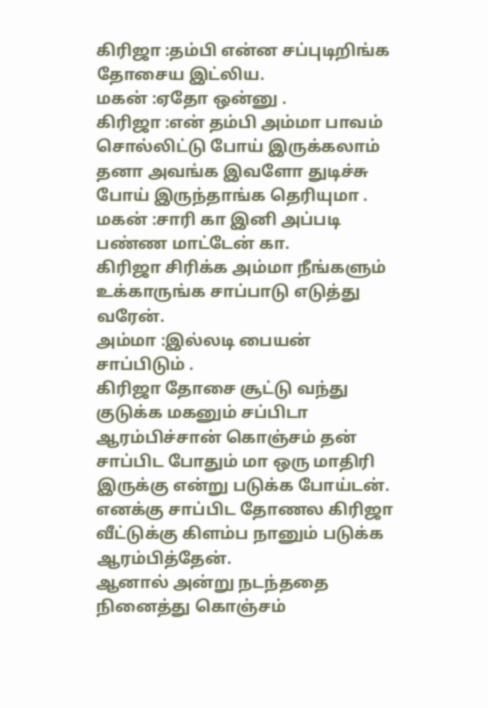கிரிஜா :தம்பி என்ன சப்புடிறிங்க தோசைய இட்லிய.
மகன் :ஏதோ ஒன்னு .
கிரிஜா :என் தம்பி அம்மா பாவம் சொல்லிட்டு போய் இருக்கலாம் தனா அவங்க இவளோ துடிச்சு போய் இருந்தாங்க தெரியுமா .
மகன் :சாரி கா இனி அப்படி பண்ண மாட்டேன் கா.
கிரிஜா சிரிக்க அம்மா நீங்களும் உக்காருங்க சாப்பாடு எடுத்து வரேன்.
அம்மா :இல்லடி பையன் சாப்பிடும் .
கிரிஜா தோசை சூட்டு வந்து குடுக்க மகனும் சப்பிடா ஆரம்பிச்சான் கொஞ்சம் தன் சாப்பிட போதும் மா ஒரு மாதிரி இருக்கு என்று படுக்க போய்டன்.
எனக்கு சாப்பிட தோணல கிரிஜா வீட்டுக்கு கிளம்ப நானும் படுக்க ஆரம்பித்தேன்.
ஆனால் அன்று நடந்ததை நினைத்து கொஞ்சம்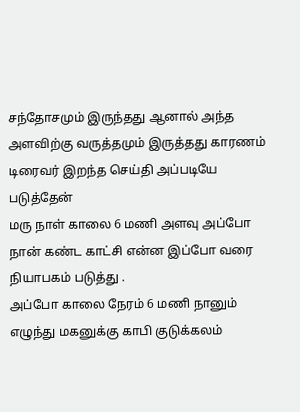சந்தோசமும் இருந்தது ஆனால் அந்த அளவிற்கு வருத்தமும் இருத்தது காரணம் டிரைவர் இறந்த செய்தி அப்படியே படுத்தேன்
மரு நாள் காலை 6 மணி அளவு அப்போ நான் கண்ட காட்சி என்ன இப்போ வரை நியாபகம் படுத்து .
அப்போ காலை நேரம் 6 மணி நானும் எழுந்து மகனுக்கு காபி குடுக்கலம்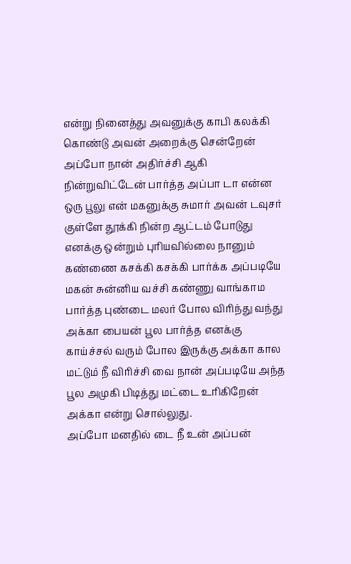என்று நினைத்து அவனுக்கு காபி கலக்கி கொண்டு அவன் அறைக்கு சென்றேன் அப்போ நான் அதிர்ச்சி ஆகி நின்றுவிட்டேன் பார்த்த அப்பா டா என்ன ஒரு பூலு என் மகனுக்கு சுமார் அவன் டவுசர் குள்ளே தூக்கி நின்ற ஆட்டம் போடுது எனக்கு ஒன்றும் புரியவில்லை நானும் கண்ணை கசக்கி கசக்கி பார்க்க அப்படியே மகன் சுன்னிய வச்சி கண்ணு வாங்காம
பார்த்த புண்டை மலர் போல விரிந்து வந்து அக்கா பையன் பூல பார்த்த எனக்கு காய்ச்சல் வரும் போல இருக்கு அக்கா கால மட்டும் நீ விரிச்சி வை நான் அப்படியே அந்த பூல அமுகி பிடித்து மட்டை உரிகிறேன் அக்கா என்று சொல்லுது.
அப்போ மனதில் டை நீ உன் அப்பன்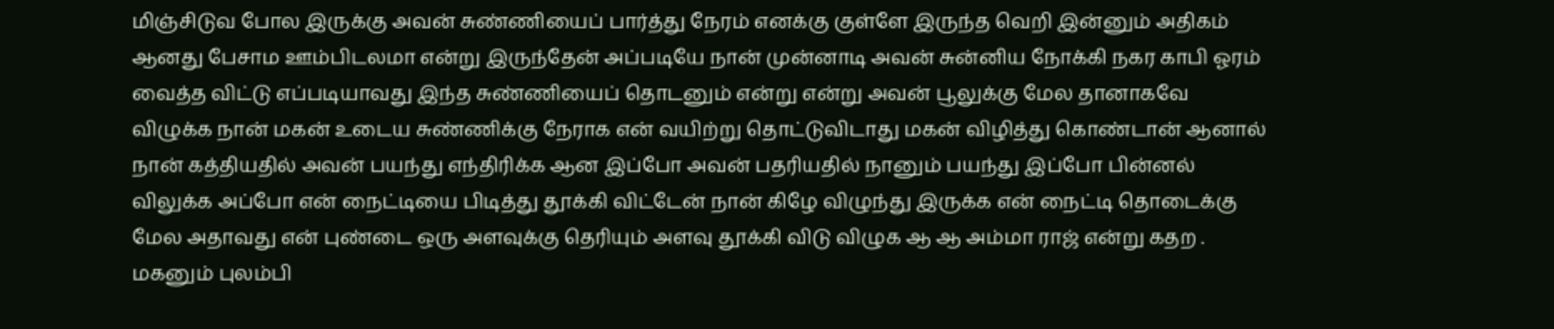மிஞ்சிடுவ போல இருக்கு அவன் சுண்ணியைப் பார்த்து நேரம் எனக்கு குள்ளே இருந்த வெறி இன்னும் அதிகம் ஆனது பேசாம ஊம்பிடலமா என்று இருந்தேன் அப்படியே நான் முன்னாடி அவன் சுன்னிய நோக்கி நகர காபி ஓரம் வைத்த விட்டு எப்படியாவது இந்த சுண்ணியைப் தொடனும் என்று என்று அவன் பூலுக்கு மேல தானாகவே விழுக்க நான் மகன் உடைய சுண்ணிக்கு நேராக என் வயிற்று தொட்டுவிடாது மகன் விழித்து கொண்டான் ஆனால் நான் கத்தியதில் அவன் பயந்து எந்திரிக்க ஆன இப்போ அவன் பதரியதில் நானும் பயந்து இப்போ பின்னல் விலுக்க அப்போ என் நைட்டியை பிடித்து தூக்கி விட்டேன் நான் கிழே விழுந்து இருக்க என் நைட்டி தொடைக்கு மேல அதாவது என் புண்டை ஒரு அளவுக்கு தெரியும் அளவு தூக்கி விடு விழுக ஆ ஆ அம்மா ராஜ் என்று கதற .
மகனும் புலம்பி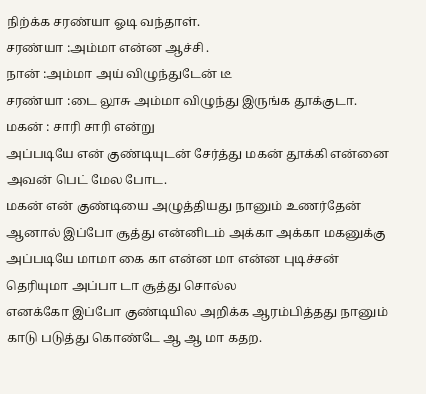நிற்க்க சரண்யா ஓடி வந்தாள்.
சரண்யா :அம்மா என்ன ஆச்சி .
நான் :அம்மா அய் விழுந்துடேன் டீ
சரண்யா :டை லூசு அம்மா விழுந்து இருங்க தூக்குடா.
மகன் : சாரி சாரி என்று
அப்படியே என் குண்டியுடன் சேர்த்து மகன் தூக்கி என்னை அவன் பெட் மேல போட.
மகன் என் குண்டியை அழுத்தியது நானும் உணர்தேன் ஆனால் இப்போ சூத்து என்னிடம் அக்கா அக்கா மகனுக்கு அப்படியே மாமா கை கா என்ன மா என்ன புடிச்சன் தெரியுமா அப்பா டா சூத்து சொல்ல
எனக்கோ இப்போ குண்டியில அறிக்க ஆரம்பித்தது நானும் காடு படுத்து கொண்டே ஆ ஆ மா கதற.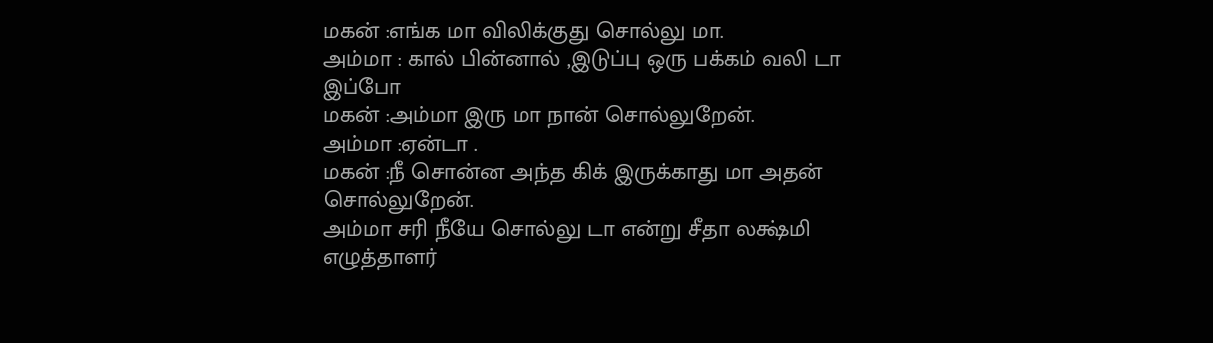மகன் :எங்க மா விலிக்குது சொல்லு மா.
அம்மா : கால் பின்னால் ,இடுப்பு ஒரு பக்கம் வலி டா
இப்போ
மகன் :அம்மா இரு மா நான் சொல்லுறேன்.
அம்மா :ஏன்டா .
மகன் :நீ சொன்ன அந்த கிக் இருக்காது மா அதன் சொல்லுறேன்.
அம்மா சரி நீயே சொல்லு டா என்று சீதா லக்ஷ்மி எழுத்தாளர்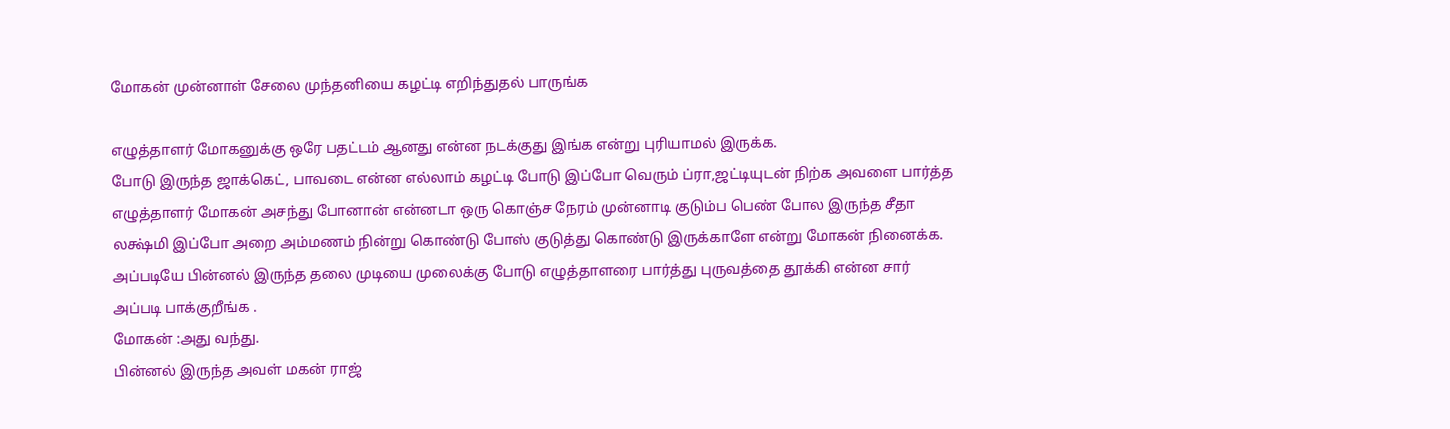மோகன் முன்னாள் சேலை முந்தனியை கழட்டி எறிந்துதல் பாருங்க

எழுத்தாளர் மோகனுக்கு ஒரே பதட்டம் ஆனது என்ன நடக்குது இங்க என்று புரியாமல் இருக்க.
போடு இருந்த ஜாக்கெட், பாவடை என்ன எல்லாம் கழட்டி போடு இப்போ வெரும் ப்ரா,ஜட்டியுடன் நிற்க அவளை பார்த்த எழுத்தாளர் மோகன் அசந்து போனான் என்னடா ஒரு கொஞ்ச நேரம் முன்னாடி குடும்ப பெண் போல இருந்த சீதா லக்ஷ்மி இப்போ அறை அம்மணம் நின்று கொண்டு போஸ் குடுத்து கொண்டு இருக்காளே என்று மோகன் நினைக்க.
அப்படியே பின்னல் இருந்த தலை முடியை முலைக்கு போடு எழுத்தாளரை பார்த்து புருவத்தை தூக்கி என்ன சார் அப்படி பாக்குறீங்க .
மோகன் :அது வந்து.
பின்னல் இருந்த அவள் மகன் ராஜ்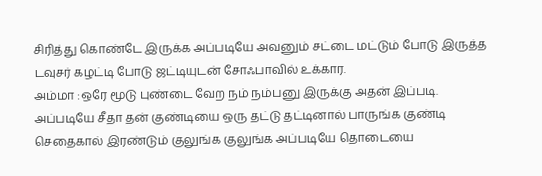சிரித்து கொண்டே இருக்க அப்படியே அவனும் சட்டை மட்டும் போடு இருத்த டவுசர் கழட்டி போடு ஜட்டியுடன் சோஃபாவில் உக்கார.
அம்மா :ஒரே மூடு புண்டை வேற நம் நம்பனு இருக்கு அதன் இப்படி.
அப்படியே சீதா தன் குண்டியை ஒரு தட்டு தட்டினால் பாருங்க குண்டி செதைகால் இரண்டும் குலுங்க குலுங்க அப்படியே தொடையை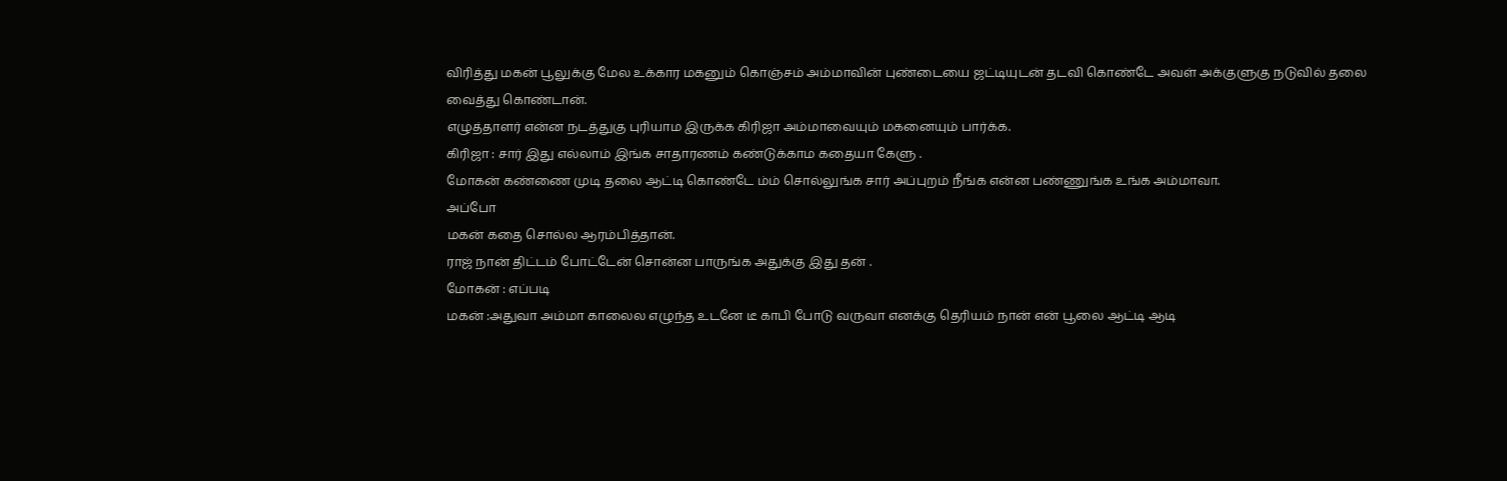விரித்து மகன் பூலுக்கு மேல உக்கார மகனும் கொஞ்சம் அம்மாவின் புண்டையை ஜட்டியுடன் தடவி கொண்டே அவள் அக்குளுகு நடுவில் தலை வைத்து கொண்டான்.
எழுத்தாளர் என்ன நடத்துகு புரியாம இருக்க கிரிஜா அம்மாவையும் மகனையும் பார்க்க.
கிரிஜா : சார் இது எல்லாம் இங்க சாதாரணம் கண்டுக்காம கதையா கேளு .
மோகன் கண்ணை முடி தலை ஆட்டி கொண்டே ம்ம் சொல்லுங்க சார் அப்புறம் நீங்க என்ன பண்ணுங்க உங்க அம்மாவா.
அப்போ
மகன் கதை சொல்ல ஆரம்பித்தான்.
ராஜ் நான் திட்டம் போட்டேன் சொன்ன பாருங்க அதுக்கு இது தன் .
மோகன் : எப்படி
மகன் :அதுவா அம்மா காலைல எழுந்த உடனே டீ காபி போடு வருவா எனக்கு தெரியம் நான் என் பூலை ஆட்டி ஆடி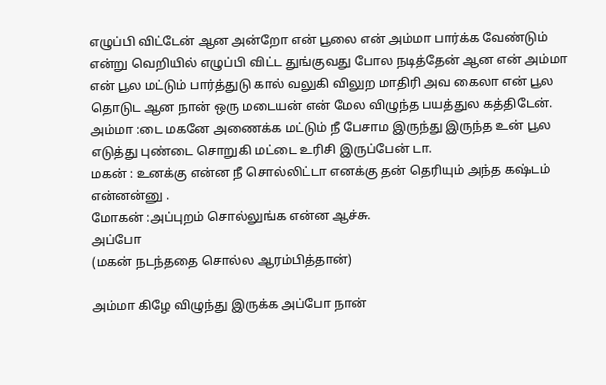எழுப்பி விட்டேன் ஆன அன்றோ என் பூலை என் அம்மா பார்க்க வேண்டும் என்று வெறியில் எழுப்பி விட்ட துங்குவது போல நடித்தேன் ஆன என் அம்மா என் பூல மட்டும் பார்த்துடு கால் வலுகி விலுற மாதிரி அவ கைலா என் பூல தொடுட ஆன நான் ஒரு மடையன் என் மேல விழுந்த பயத்துல கத்திடேன்.
அம்மா :டை மகனே அணைக்க மட்டும் நீ பேசாம இருந்து இருந்த உன் பூல எடுத்து புண்டை சொறுகி மட்டை உரிசி இருப்பேன் டா.
மகன் : உனக்கு என்ன நீ சொல்லிட்டா எனக்கு தன் தெரியும் அந்த கஷ்டம் என்னன்னு .
மோகன் :அப்புறம் சொல்லுங்க என்ன ஆச்சு.
அப்போ
(மகன் நடந்ததை சொல்ல ஆரம்பித்தான்)

அம்மா கிழே விழுந்து இருக்க அப்போ நான்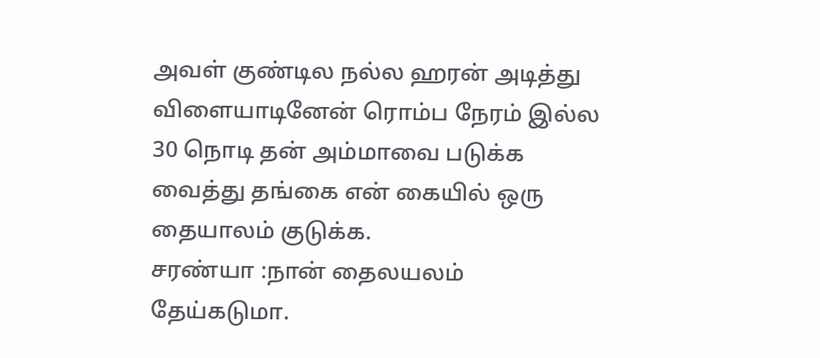அவள் குண்டில நல்ல ஹரன் அடித்து விளையாடினேன் ரொம்ப நேரம் இல்ல 30 நொடி தன் அம்மாவை படுக்க வைத்து தங்கை என் கையில் ஒரு தையாலம் குடுக்க.
சரண்யா :நான் தைலயலம் தேய்கடுமா.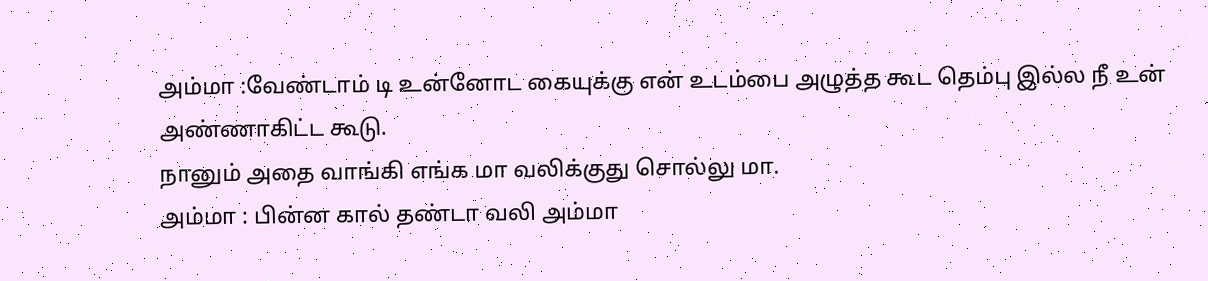அம்மா :வேண்டாம் டி உன்னோட கையுக்கு என் உடம்பை அழுத்த கூட தெம்பு இல்ல நீ உன் அண்ணாகிட்ட கூடு.
நானும் அதை வாங்கி எங்க மா வலிக்குது சொல்லு மா.
அம்மா : பின்ன கால் தண்டா வலி அம்மா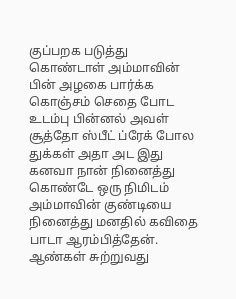குப்பறக படுத்து கொண்டாள் அம்மாவின் பின் அழகை பார்க்க கொஞ்சம் செதை போட உடம்பு பின்னல் அவள் சூத்தோ ஸ்பீட் ப்ரேக் போல துக்கள் அதா அட இது கனவா நான் நினைத்து கொண்டே ஒரு நிமிடம் அம்மாவின் குண்டியை நினைத்து மனதில் கவிதை பாடா ஆரம்பித்தேன்.
ஆண்கள் சுற்றுவது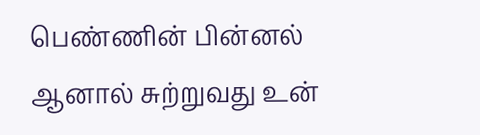பெண்ணின் பின்னல்
ஆனால் சுற்றுவது உன்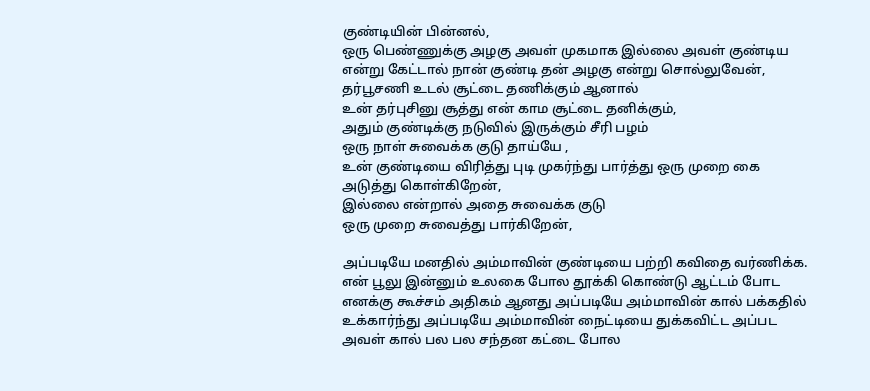குண்டியின் பின்னல்,
ஒரு பெண்ணுக்கு அழகு அவள் முகமாக இல்லை அவள் குண்டிய என்று கேட்டால் நான் குண்டி தன் அழகு என்று சொல்லுவேன்,
தர்பூசணி உடல் சூட்டை தணிக்கும் ஆனால்
உன் தர்புசினு சூத்து என் காம சூட்டை தனிக்கும்,
அதும் குண்டிக்கு நடுவில் இருக்கும் சீரி பழம்
ஒரு நாள் சுவைக்க குடு தாய்யே ,
உன் குண்டியை விரித்து புடி முகர்ந்து பார்த்து ஒரு முறை கை அடுத்து கொள்கிறேன்,
இல்லை என்றால் அதை சுவைக்க குடு
ஒரு முறை சுவைத்து பார்கிறேன்,

அப்படியே மனதில் அம்மாவின் குண்டியை பற்றி கவிதை வர்ணிக்க.
என் பூலு இன்னும் உலகை போல தூக்கி கொண்டு ஆட்டம் போட எனக்கு கூச்சம் அதிகம் ஆனது அப்படியே அம்மாவின் கால் பக்கதில் உக்கார்ந்து அப்படியே அம்மாவின் நைட்டியை துக்கவிட்ட அப்பட அவள் கால் பல பல சந்தன கட்டை போல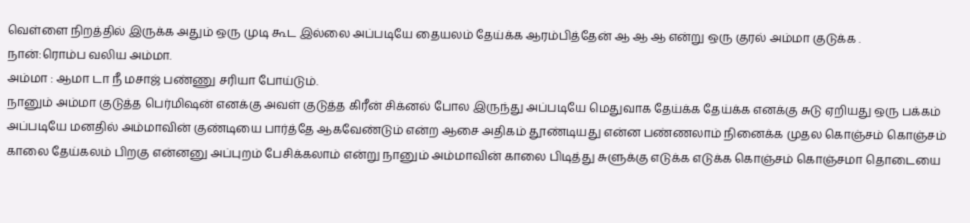வெள்ளை நிறத்தில் இருக்க அதும் ஒரு முடி கூட இல்லை அப்படியே தையலம் தேய்க்க ஆரம்பித்தேன் ஆ ஆ ஆ என்று ஒரு குரல் அம்மா குடுக்க .
நான்:ரொம்ப வலிய அம்மா.
அம்மா : ஆமா டா நீ மசாஜ் பண்ணு சரியா போய்டும்.
நானும் அம்மா குடுத்த பெர்மிஷன் எனக்கு அவள் குடுத்த கிரீன் சிக்னல் போல இருந்து அப்படியே மெதுவாக தேய்க்க தேய்க்க எனக்கு சுடு ஏறியது ஒரு பக்கம் அப்படியே மனதில் அம்மாவின் குண்டியை பார்த்தே ஆகவேண்டும் என்ற ஆசை அதிகம் தூண்டியது என்ன பண்ணலாம் நினைக்க முதல கொஞ்சம் கொஞ்சம் காலை தேய்கலம் பிறகு என்னனு அப்புறம் பேசிக்கலாம் என்று நானும் அம்மாவின் காலை பிடித்து சுளுக்கு எடுக்க எடுக்க கொஞ்சம் கொஞ்சமா தொடையை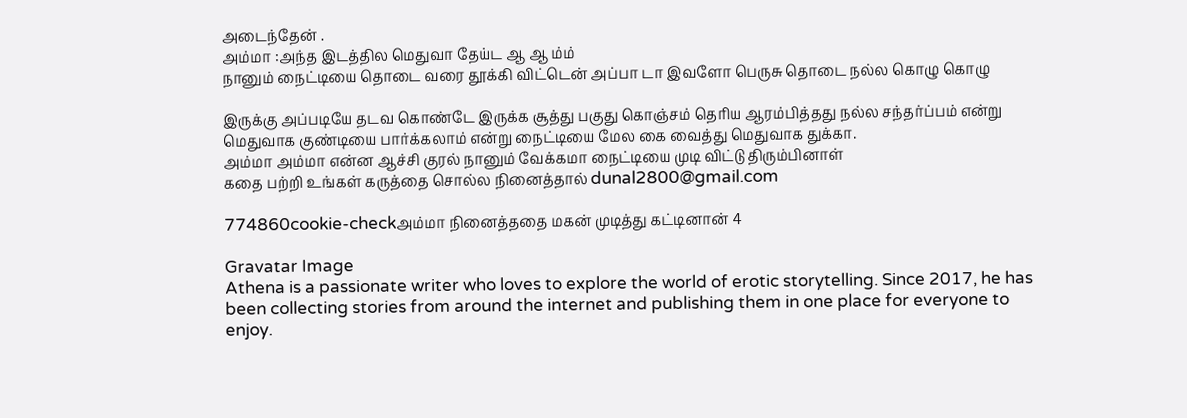அடைந்தேன் .
அம்மா :அந்த இடத்தில மெதுவா தேய்ட ஆ ஆ ம்ம்
நானும் நைட்டியை தொடை வரை தூக்கி விட்டென் அப்பா டா இவளோ பெருசு தொடை நல்ல கொழு கொழு

இருக்கு அப்படியே தடவ கொண்டே இருக்க சூத்து பகுது கொஞ்சம் தெரிய ஆரம்பித்தது நல்ல சந்தர்ப்பம் என்று மெதுவாக குண்டியை பார்க்கலாம் என்று நைட்டியை மேல கை வைத்து மெதுவாக துக்கா.
அம்மா அம்மா என்ன ஆச்சி குரல் நானும் வேக்கமா நைட்டியை முடி விட்டு திரும்பினாள்
கதை பற்றி உங்கள் கருத்தை சொல்ல நினைத்தால் dunal2800@gmail.com

774860cookie-checkஅம்மா நினைத்ததை மகன் முடித்து கட்டினான் 4

Gravatar Image
Athena is a passionate writer who loves to explore the world of erotic storytelling. Since 2017, he has been collecting stories from around the internet and publishing them in one place for everyone to enjoy.